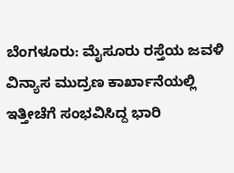ಬೆಂಗಳೂರು: ಮೈಸೂರು ರಸ್ತೆಯ ಜವಳಿ ವಿನ್ಯಾಸ ಮುದ್ರಣ ಕಾರ್ಖಾನೆಯಲ್ಲಿ ಇತ್ತೀಚೆಗೆ ಸಂಭವಿಸಿದ್ದ ಭಾರಿ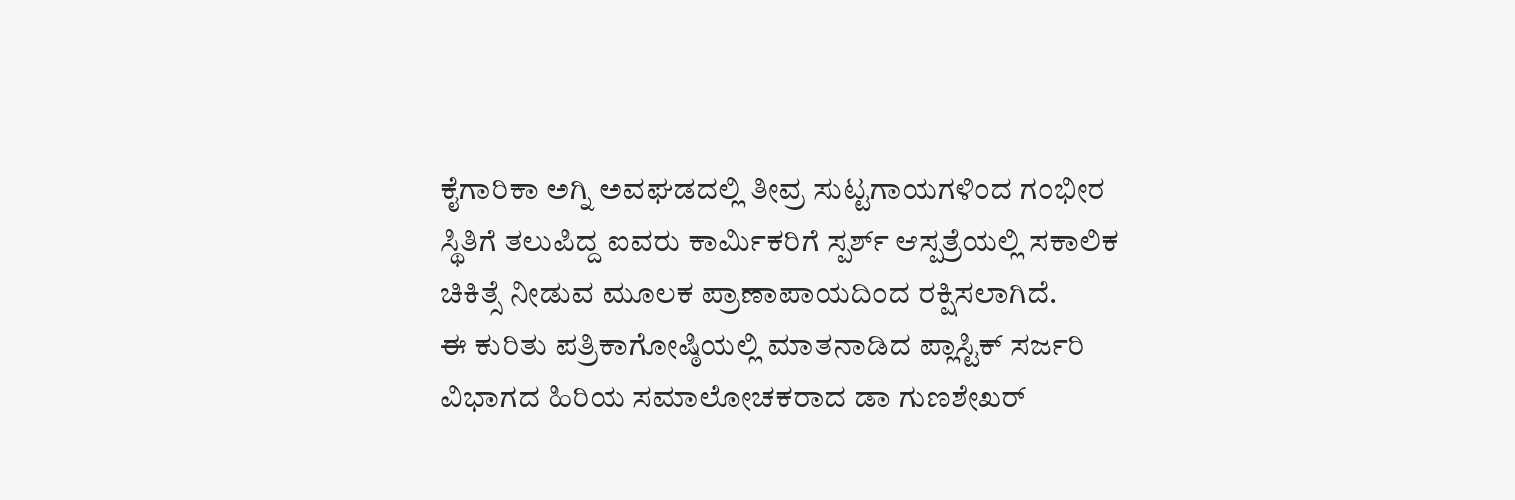ಕೈಗಾರಿಕಾ ಅಗ್ನಿ ಅವಘಡದಲ್ಲಿ ತೀವ್ರ ಸುಟ್ಟಗಾಯಗಳಿಂದ ಗಂಭೀರ ಸ್ಥಿತಿಗೆ ತಲುಪಿದ್ದ ಐವರು ಕಾರ್ಮಿಕರಿಗೆ ಸ್ಪರ್ಶ್ ಆಸ್ಪತ್ರೆಯಲ್ಲಿ ಸಕಾಲಿಕ ಚಿಕಿತ್ಸೆ ನೀಡುವ ಮೂಲಕ ಪ್ರಾಣಾಪಾಯದಿಂದ ರಕ್ಷಿಸಲಾಗಿದೆ.
ಈ ಕುರಿತು ಪತ್ರಿಕಾಗೋಷ್ಠಿಯಲ್ಲಿ ಮಾತನಾಡಿದ ಪ್ಲಾಸ್ಟಿಕ್ ಸರ್ಜರಿ ವಿಭಾಗದ ಹಿರಿಯ ಸಮಾಲೋಚಕರಾದ ಡಾ ಗುಣಶೇಖರ್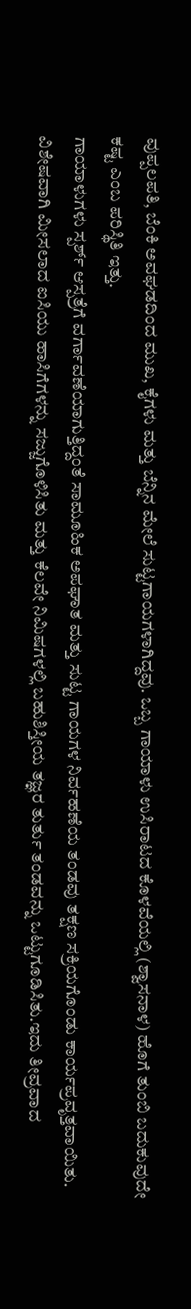ವುಪ್ಪಲಪತಿ, ಬೆಂಕಿ ಅವಘಡದಿಂದ ಮುಖ, ಕೈಗಳು ಮತ್ತು ಬೆನ್ನಿನ ಮೇಲೆ ಸುಟ್ಟಗಾಯಗಳಾಗಿದ್ದವು. ಒಬ್ಬ ಗಾಯಾಳು ಉಸಿರಾಟದ ಕೊಳವೆಯಲ್ಲಿ (ಶ್ವಾಸನಾಳ) ಹೊಗೆ ತುಂಬಿ ಬದುಕುವುದೇ ಕಷ್ಟ ಎಂಬ ಪರಿಸ್ಥಿತಿ ಇತ್ತು.
ಗಾಯಾಳುಗಳು ಸ್ಪರ್ಶ್ ಆಸ್ಪತ್ರೆಗೆ ವರ್ಗಾವಣೆಯಾಗುತ್ತಿದ್ದಂತೆ ಸಾಮೂಹಿಕ ಅಪಘಾತ ಮತ್ತು ಸುಟ್ಟ ಗಾಯಗಳ ನಿರ್ವಹಣೆಯ ತಂಡವು ತಕ್ಷಣ ಸಕ್ರಿಯಗೊಂಡು ಕಾರ್ಯಪ್ರವೃತ್ತವಾಯಿತು.
ವಿಶೇಷವಾಗಿ ಮೀಸಲಾದ ಐಸಿಯು ಹಾಸಿಗೆಗಳನ್ನು ಸಜ್ಜುಗೊಳಿಸಿತು ಮತ್ತು ಕೆಲವೇ ನಿಮಿಷಗಳಲ್ಲಿ ಬಹುಶಿಸ್ತೀಯ ತಜ್ಞರ ತುರ್ತು ತಂಡವನ್ನು ಒಟ್ಟುಗೂಡಿಸಿತು.ಇದು ತೀವ್ರವಾದ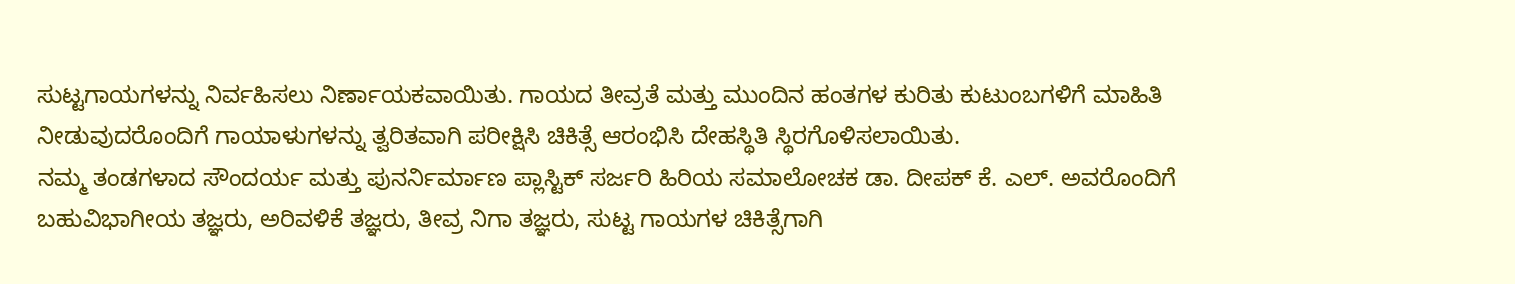ಸುಟ್ಟಗಾಯಗಳನ್ನು ನಿರ್ವಹಿಸಲು ನಿರ್ಣಾಯಕವಾಯಿತು. ಗಾಯದ ತೀವ್ರತೆ ಮತ್ತು ಮುಂದಿನ ಹಂತಗಳ ಕುರಿತು ಕುಟುಂಬಗಳಿಗೆ ಮಾಹಿತಿ ನೀಡುವುದರೊಂದಿಗೆ ಗಾಯಾಳುಗಳನ್ನು ತ್ವರಿತವಾಗಿ ಪರೀಕ್ಷಿಸಿ ಚಿಕಿತ್ಸೆ ಆರಂಭಿಸಿ ದೇಹಸ್ಥಿತಿ ಸ್ಥಿರಗೊಳಿಸಲಾಯಿತು.
ನಮ್ಮ ತಂಡಗಳಾದ ಸೌಂದರ್ಯ ಮತ್ತು ಪುನರ್ನಿರ್ಮಾಣ ಪ್ಲಾಸ್ಟಿಕ್ ಸರ್ಜರಿ ಹಿರಿಯ ಸಮಾಲೋಚಕ ಡಾ. ದೀಪಕ್ ಕೆ. ಎಲ್. ಅವರೊಂದಿಗೆ ಬಹುವಿಭಾಗೀಯ ತಜ್ಞರು, ಅರಿವಳಿಕೆ ತಜ್ಞರು, ತೀವ್ರ ನಿಗಾ ತಜ್ಞರು, ಸುಟ್ಟ ಗಾಯಗಳ ಚಿಕಿತ್ಸೆಗಾಗಿ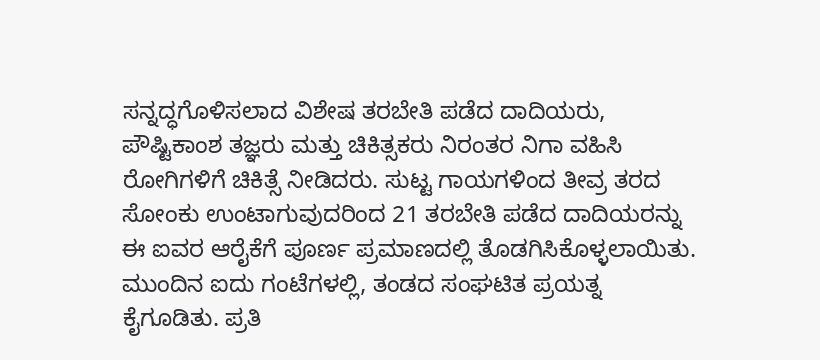ಸನ್ನದ್ಧಗೊಳಿಸಲಾದ ವಿಶೇಷ ತರಬೇತಿ ಪಡೆದ ದಾದಿಯರು, ಪೌಷ್ಟಿಕಾಂಶ ತಜ್ಞರು ಮತ್ತು ಚಿಕಿತ್ಸಕರು ನಿರಂತರ ನಿಗಾ ವಹಿಸಿ ರೋಗಿಗಳಿಗೆ ಚಿಕಿತ್ಸೆ ನೀಡಿದರು. ಸುಟ್ಟ ಗಾಯಗಳಿಂದ ತೀವ್ರ ತರದ ಸೋಂಕು ಉಂಟಾಗುವುದರಿಂದ 21 ತರಬೇತಿ ಪಡೆದ ದಾದಿಯರನ್ನು ಈ ಐವರ ಆರೈಕೆಗೆ ಪೂರ್ಣ ಪ್ರಮಾಣದಲ್ಲಿ ತೊಡಗಿಸಿಕೊಳ್ಳಲಾಯಿತು.
ಮುಂದಿನ ಐದು ಗಂಟೆಗಳಲ್ಲಿ, ತಂಡದ ಸಂಘಟಿತ ಪ್ರಯತ್ನ ಕೈಗೂಡಿತು. ಪ್ರತಿ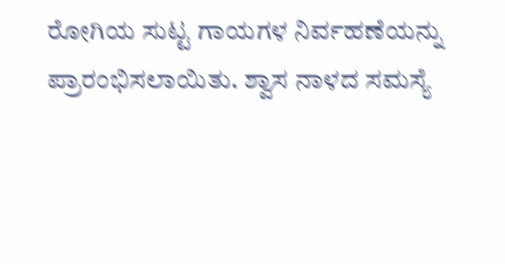ರೋಗಿಯ ಸುಟ್ಟ ಗಾಯಗಳ ನಿರ್ವಹಣೆಯನ್ನು ಪ್ರಾರಂಭಿಸಲಾಯಿತು. ಶ್ವಾಸ ನಾಳದ ಸಮಸ್ಯೆ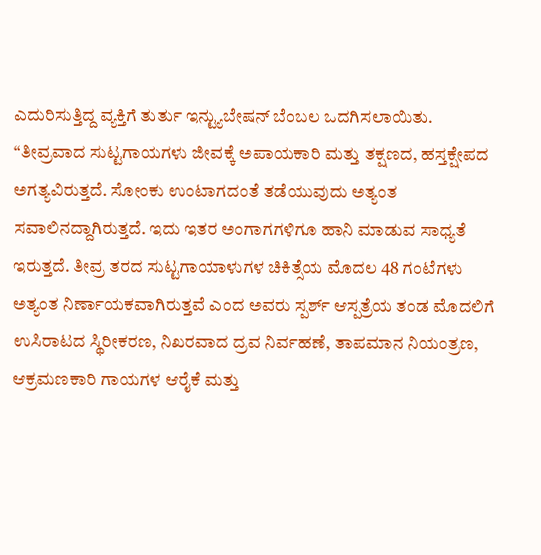ಎದುರಿಸುತ್ತಿದ್ದ ವ್ಯಕ್ತಿಗೆ ತುರ್ತು ಇನ್ಟ್ಯುಬೇಷನ್ ಬೆಂಬಲ ಒದಗಿಸಲಾಯಿತು.
“ತೀವ್ರವಾದ ಸುಟ್ಟಗಾಯಗಳು ಜೀವಕ್ಕೆ ಅಪಾಯಕಾರಿ ಮತ್ತು ತಕ್ಷಣದ, ಹಸ್ತಕ್ಷೇಪದ ಅಗತ್ಯವಿರುತ್ತದೆ. ಸೋಂಕು ಉಂಟಾಗದಂತೆ ತಡೆಯುವುದು ಅತ್ಯಂತ ಸವಾಲಿನದ್ದಾಗಿರುತ್ತದೆ. ಇದು ಇತರ ಅಂಗಾಗಗಳಿಗೂ ಹಾನಿ ಮಾಡುವ ಸಾಧ್ಯತೆ ಇರುತ್ತದೆ. ತೀವ್ರ ತರದ ಸುಟ್ಟಗಾಯಾಳುಗಳ ಚಿಕಿತ್ಸೆಯ ಮೊದಲ 48 ಗಂಟೆಗಳು ಅತ್ಯಂತ ನಿರ್ಣಾಯಕವಾಗಿರುತ್ತವೆ ಎಂದ ಅವರು ಸ್ಪರ್ಶ್ ಆಸ್ಪತ್ರೆಯ ತಂಡ ಮೊದಲಿಗೆ ಉಸಿರಾಟದ ಸ್ಥಿರೀಕರಣ, ನಿಖರವಾದ ದ್ರವ ನಿರ್ವಹಣೆ, ತಾಪಮಾನ ನಿಯಂತ್ರಣ, ಆಕ್ರಮಣಕಾರಿ ಗಾಯಗಳ ಆರೈಕೆ ಮತ್ತು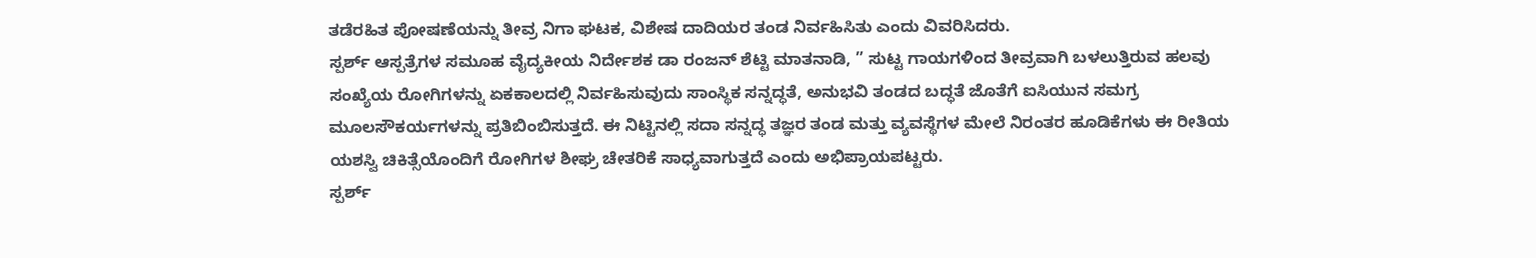ತಡೆರಹಿತ ಪೋಷಣೆಯನ್ನು ತೀವ್ರ ನಿಗಾ ಘಟಕ, ವಿಶೇಷ ದಾದಿಯರ ತಂಡ ನಿರ್ವಹಿಸಿತು ಎಂದು ವಿವರಿಸಿದರು.
ಸ್ಪರ್ಶ್ ಆಸ್ಪತ್ರೆಗಳ ಸಮೂಹ ವೈದ್ಯಕೀಯ ನಿರ್ದೇಶಕ ಡಾ ರಂಜನ್ ಶೆಟ್ಟಿ ಮಾತನಾಡಿ, ” ಸುಟ್ಟ ಗಾಯಗಳಿಂದ ತೀವ್ರವಾಗಿ ಬಳಲುತ್ತಿರುವ ಹಲವು ಸಂಖ್ಯೆಯ ರೋಗಿಗಳನ್ನು ಏಕಕಾಲದಲ್ಲಿ ನಿರ್ವಹಿಸುವುದು ಸಾಂಸ್ಥಿಕ ಸನ್ನದ್ಧತೆ, ಅನುಭವಿ ತಂಡದ ಬದ್ಧತೆ ಜೊತೆಗೆ ಐಸಿಯುನ ಸಮಗ್ರ ಮೂಲಸೌಕರ್ಯಗಳನ್ನು ಪ್ರತಿಬಿಂಬಿಸುತ್ತದೆ. ಈ ನಿಟ್ಟಿನಲ್ಲಿ ಸದಾ ಸನ್ನದ್ಧ ತಜ್ಞರ ತಂಡ ಮತ್ತು ವ್ಯವಸ್ಥೆಗಳ ಮೇಲೆ ನಿರಂತರ ಹೂಡಿಕೆಗಳು ಈ ರೀತಿಯ ಯಶಸ್ವಿ ಚಿಕಿತ್ಸೆಯೊಂದಿಗೆ ರೋಗಿಗಳ ಶೀಘ್ರ ಚೇತರಿಕೆ ಸಾಧ್ಯವಾಗುತ್ತದೆ ಎಂದು ಅಭಿಪ್ರಾಯಪಟ್ಟರು.
ಸ್ಪರ್ಶ್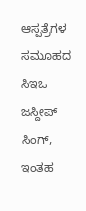ಆಸ್ಪತ್ರೆಗಳ ಸಮೂಹದ ಸಿಇಒ ಜಸ್ದೀಪ್ ಸಿಂಗ್, ಇಂತಹ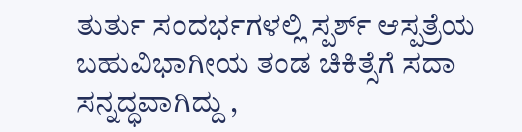ತುರ್ತು ಸಂದರ್ಭಗಳಲ್ಲಿ ಸ್ಪರ್ಶ್ ಆಸ್ಪತ್ರೆಯ ಬಹುವಿಭಾಗೀಯ ತಂಡ ಚಿಕಿತ್ಸೆಗೆ ಸದಾ ಸನ್ನದ್ಧವಾಗಿದ್ದು ,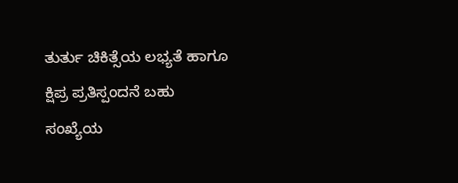ತುರ್ತು ಚಿಕಿತ್ಸೆಯ ಲಭ್ಯತೆ ಹಾಗೂ ಕ್ಷಿಪ್ರ ಪ್ರತಿಸ್ಪಂದನೆ ಬಹು ಸಂಖ್ಯೆಯ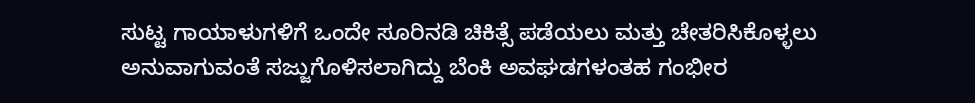ಸುಟ್ಟ ಗಾಯಾಳುಗಳಿಗೆ ಒಂದೇ ಸೂರಿನಡಿ ಚಿಕಿತ್ಸೆ ಪಡೆಯಲು ಮತ್ತು ಚೇತರಿಸಿಕೊಳ್ಳಲು ಅನುವಾಗುವಂತೆ ಸಜ್ಜುಗೊಳಿಸಲಾಗಿದ್ದು ಬೆಂಕಿ ಅವಘಡಗಳಂತಹ ಗಂಭೀರ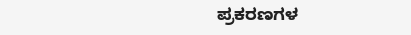ಪ್ರಕರಣಗಳ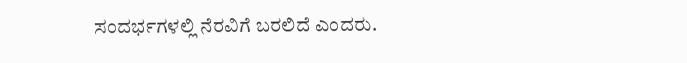ಸಂದರ್ಭಗಳಲ್ಲಿ ನೆರವಿಗೆ ಬರಲಿದೆ ಎಂದರು.